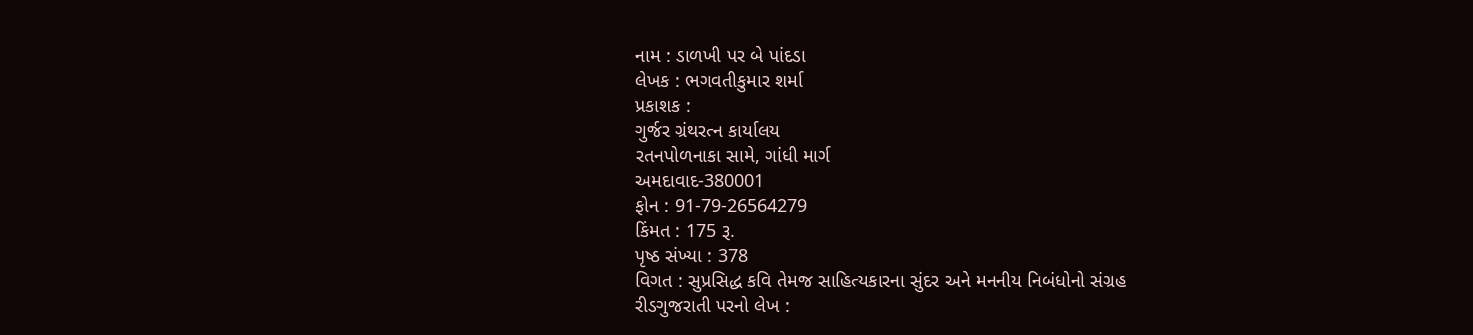નામ : ડાળખી પર બે પાંદડા
લેખક : ભગવતીકુમાર શર્મા
પ્રકાશક :
ગુર્જર ગ્રંથરત્ન કાર્યાલય
રતનપોળનાકા સામે, ગાંધી માર્ગ
અમદાવાદ-380001
ફોન : 91-79-26564279
કિંમત : 175 રૂ.
પૃષ્ઠ સંખ્યા : 378
વિગત : સુપ્રસિદ્ધ કવિ તેમજ સાહિત્યકારના સુંદર અને મનનીય નિબંધોનો સંગ્રહ
રીડગુજરાતી પરનો લેખ :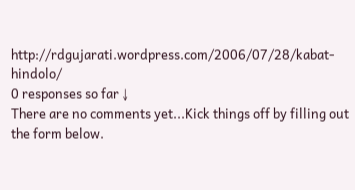http://rdgujarati.wordpress.com/2006/07/28/kabat-hindolo/
0 responses so far ↓
There are no comments yet...Kick things off by filling out the form below.